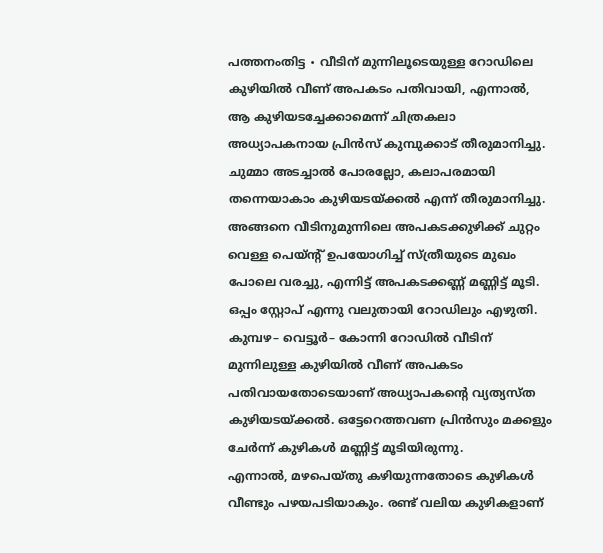പത്തനംതിട്ട ∙ വീടിന് മുന്നിലൂടെയുള്ള റോഡിലെ കുഴിയിൽ വീണ് അപകടം പതിവായി, എന്നാൽ, ആ കുഴിയടച്ചേക്കാമെന്ന് ചിത്രകലാ അധ്യാപകനായ പ്രിൻസ് കുമ്പുക്കാട് തീരുമാനിച്ചു.
ചുമ്മാ അടച്ചാൽ പോരല്ലോ, കലാപരമായി തന്നെയാകാം കുഴിയടയ്ക്കൽ എന്ന് തീരുമാനിച്ചു. അങ്ങനെ വീടിനുമുന്നിലെ അപകടക്കുഴിക്ക് ചുറ്റം വെള്ള പെയ്ന്റ് ഉപയോഗിച്ച് സ്ത്രീയുടെ മുഖം പോലെ വരച്ചു, എന്നിട്ട് അപകടക്കണ്ണ് മണ്ണിട്ട് മൂടി.
ഒപ്പം സ്റ്റോപ് എന്നു വലുതായി റോഡിലും എഴുതി.
കുമ്പഴ– വെട്ടൂർ– കോന്നി റോഡിൽ വീടിന് മുന്നിലുള്ള കുഴിയിൽ വീണ് അപകടം പതിവായതോടെയാണ് അധ്യാപകന്റെ വ്യത്യസ്ത കുഴിയടയ്ക്കൽ. ഒട്ടേറെത്തവണ പ്രിൻസും മക്കളും ചേർന്ന് കുഴികൾ മണ്ണിട്ട് മൂടിയിരുന്നു.
എന്നാൽ, മഴപെയ്തു കഴിയുന്നതോടെ കുഴികൾ വീണ്ടും പഴയപടിയാകും. രണ്ട് വലിയ കുഴികളാണ്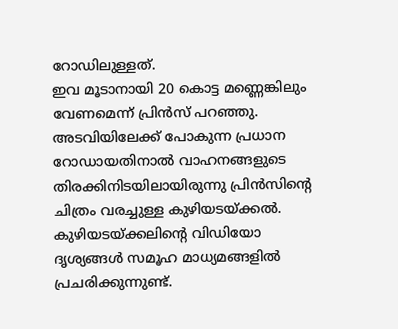റോഡിലുള്ളത്.
ഇവ മൂടാനായി 20 കൊട്ട മണ്ണെങ്കിലും വേണമെന്ന് പ്രിൻസ് പറഞ്ഞു.
അടവിയിലേക്ക് പോകുന്ന പ്രധാന റോഡായതിനാൽ വാഹനങ്ങളുടെ തിരക്കിനിടയിലായിരുന്നു പ്രിൻസിന്റെ ചിത്രം വരച്ചുള്ള കുഴിയടയ്ക്കൽ.
കുഴിയടയ്ക്കലിന്റെ വിഡിയോ ദൃശ്യങ്ങൾ സമൂഹ മാധ്യമങ്ങളിൽ പ്രചരിക്കുന്നുണ്ട്.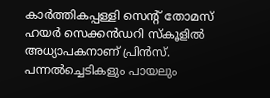കാർത്തികപ്പള്ളി സെന്റ് തോമസ് ഹയർ സെക്കൻഡറി സ്കൂളിൽ അധ്യാപകനാണ് പ്രിൻസ്.
പന്നൽച്ചെടികളും പായലും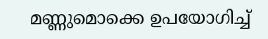മണ്ണുമൊക്കെ ഉപയോഗിച്ച്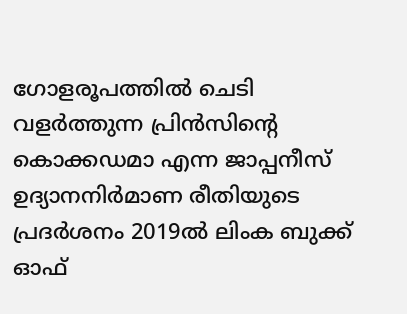ഗോളരൂപത്തിൽ ചെടി വളർത്തുന്ന പ്രിൻസിന്റെ കൊക്കഡമാ എന്ന ജാപ്പനീസ് ഉദ്യാനനിർമാണ രീതിയുടെ പ്രദർശനം 2019ൽ ലിംക ബുക്ക് ഓഫ്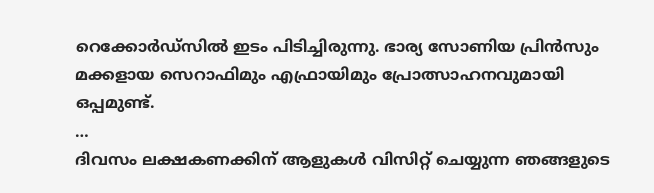റെക്കോർഡ്സിൽ ഇടം പിടിച്ചിരുന്നു. ഭാര്യ സോണിയ പ്രിൻസും മക്കളായ സെറാഫിമും എഫ്രായിമും പ്രോത്സാഹനവുമായി ഒപ്പമുണ്ട്.
…
ദിവസം ലക്ഷകണക്കിന് ആളുകൾ വിസിറ്റ് ചെയ്യുന്ന ഞങ്ങളുടെ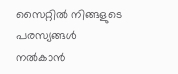സൈറ്റിൽ നിങ്ങളുടെ പരസ്യങ്ങൾ നൽകാൻ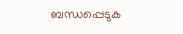ബന്ധപ്പെടുക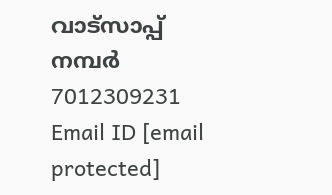വാട്സാപ്പ് നമ്പർ 7012309231 Email ID [email protected]